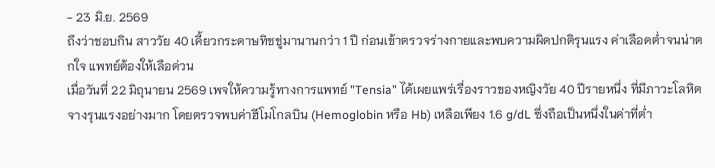- 23 มิ.ย. 2569
ถึงว่าชอบกิน สาววัย 40 เคี้ยวกระดาษทิชชู่มานานกว่า 1 ปี ก่อนเข้าตรวจร่างกายและพบความผิดปกติรุนแรง ค่าเลือดต่ำจนน่าตกใจ แพทย์ต้องให้เลือด่วน
เมื่อวันที่ 22 มิถุนายน 2569 เพจให้ความรู้ทางการแพทย์ "Tensia" ได้เผยแพร่เรื่องราวของหญิงวัย 40 ปีรายหนึ่ง ที่มีภาวะโลหิตจางรุนแรงอย่างมาก โดยตรวจพบค่าฮีโมโกลบิน (Hemoglobin หรือ Hb) เหลือเพียง 1.6 g/dL ซึ่งถือเป็นหนึ่งในค่าที่ต่ำ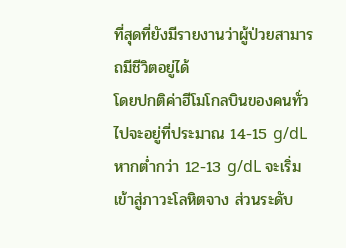ที่สุดที่ยังมีรายงานว่าผู้ป่วยสามารถมีชีวิตอยู่ได้
โดยปกติค่าฮีโมโกลบินของคนทั่วไปจะอยู่ที่ประมาณ 14-15 g/dL หากต่ำกว่า 12-13 g/dL จะเริ่มเข้าสู่ภาวะโลหิตจาง ส่วนระดับ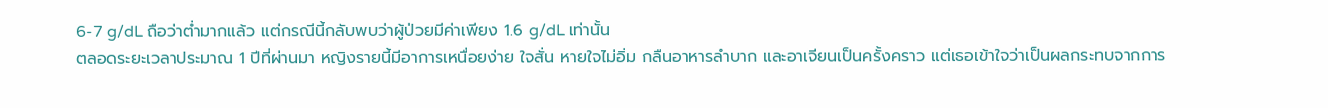6-7 g/dL ถือว่าต่ำมากแล้ว แต่กรณีนี้กลับพบว่าผู้ป่วยมีค่าเพียง 1.6 g/dL เท่านั้น
ตลอดระยะเวลาประมาณ 1 ปีที่ผ่านมา หญิงรายนี้มีอาการเหนื่อยง่าย ใจสั่น หายใจไม่อิ่ม กลืนอาหารลำบาก และอาเจียนเป็นครั้งคราว แต่เธอเข้าใจว่าเป็นผลกระทบจากการ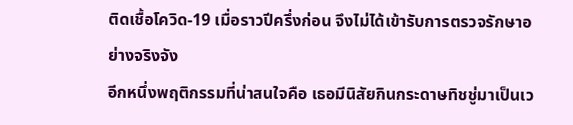ติดเชื้อโควิด-19 เมื่อราวปีครึ่งก่อน จึงไม่ได้เข้ารับการตรวจรักษาอย่างจริงจัง
อีกหนึ่งพฤติกรรมที่น่าสนใจคือ เธอมีนิสัยกินกระดาษทิชชู่มาเป็นเว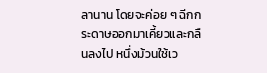ลานาน โดยจะค่อย ๆ ฉีกกระดาษออกมาเคี้ยวและกลืนลงไป หนึ่งม้วนใช้เว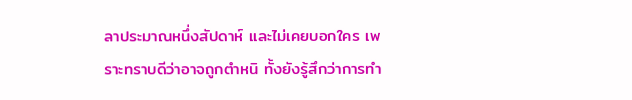ลาประมาณหนึ่งสัปดาห์ และไม่เคยบอกใคร เพราะทราบดีว่าอาจถูกตำหนิ ทั้งยังรู้สึกว่าการทำ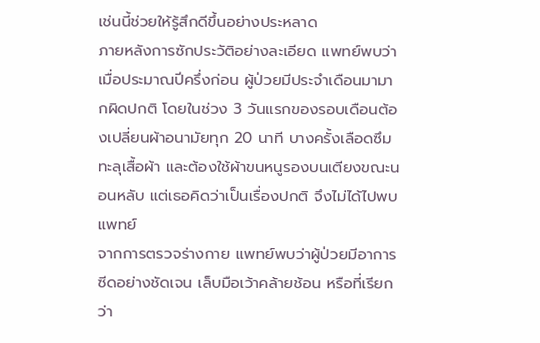เช่นนี้ช่วยให้รู้สึกดีขึ้นอย่างประหลาด
ภายหลังการซักประวัติอย่างละเอียด แพทย์พบว่าเมื่อประมาณปีครึ่งก่อน ผู้ป่วยมีประจำเดือนมามากผิดปกติ โดยในช่วง 3 วันแรกของรอบเดือนต้องเปลี่ยนผ้าอนามัยทุก 20 นาที บางครั้งเลือดซึมทะลุเสื้อผ้า และต้องใช้ผ้าขนหนูรองบนเตียงขณะนอนหลับ แต่เธอคิดว่าเป็นเรื่องปกติ จึงไม่ได้ไปพบแพทย์
จากการตรวจร่างกาย แพทย์พบว่าผู้ป่วยมีอาการซีดอย่างชัดเจน เล็บมือเว้าคล้ายช้อน หรือที่เรียกว่า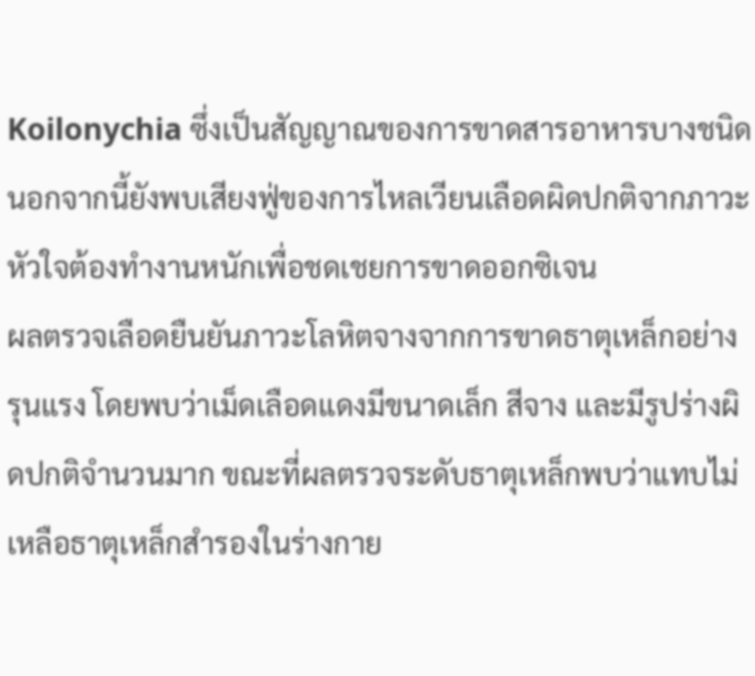Koilonychia ซึ่งเป็นสัญญาณของการขาดสารอาหารบางชนิด นอกจากนี้ยังพบเสียงฟู่ของการไหลเวียนเลือดผิดปกติจากภาวะหัวใจต้องทำงานหนักเพื่อชดเชยการขาดออกซิเจน
ผลตรวจเลือดยืนยันภาวะโลหิตจางจากการขาดธาตุเหล็กอย่างรุนแรง โดยพบว่าเม็ดเลือดแดงมีขนาดเล็ก สีจาง และมีรูปร่างผิดปกติจำนวนมาก ขณะที่ผลตรวจระดับธาตุเหล็กพบว่าแทบไม่เหลือธาตุเหล็กสำรองในร่างกาย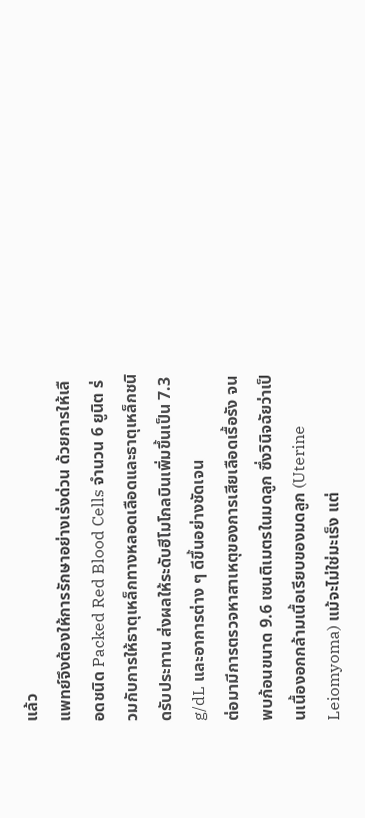แล้ว
แพทย์จึงต้องให้การรักษาอย่างเร่งด่วน ด้วยการให้เลือดชนิด Packed Red Blood Cells จำนวน 6 ยูนิต ร่วมกับการให้ธาตุเหล็กทางหลอดเลือดและธาตุเหล็กชนิดรับประทาน ส่งผลให้ระดับฮีโมโกลบินเพิ่มขึ้นเป็น 7.3 g/dL และอาการต่าง ๆ ดีขึ้นอย่างชัดเจน
ต่อมามีการตรวจหาสาเหตุของการเสียเลือดเรื้อรัง จนพบก้อนขนาด 9.6 เซนติเมตรในมดลูก ซึ่งวินิจฉัยว่าเป็นเนื้องอกกล้ามเนื้อเรียบของมดลูก (Uterine Leiomyoma) แม้จะไม่ใช่มะเร็ง แต่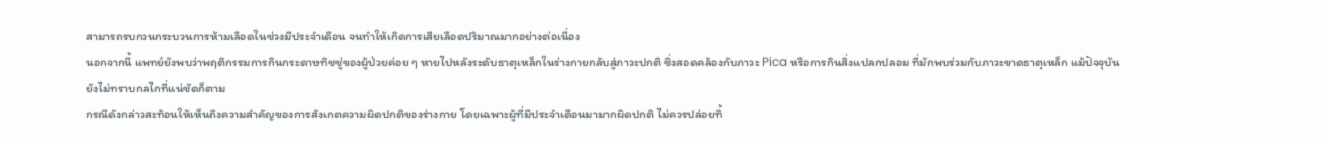สามารถรบกวนกระบวนการห้ามเลือดในช่วงมีประจำเดือน จนทำให้เกิดการเสียเลือดปริมาณมากอย่างต่อเนื่อง
นอกจากนี้ แพทย์ยังพบว่าพฤติกรรมการกินกระดาษทิชชู่ของผู้ป่วยค่อย ๆ หายไปหลังระดับธาตุเหล็กในร่างกายกลับสู่ภาวะปกติ ซึ่งสอดคล้องกับภาวะ Pica หรือการกินสิ่งแปลกปลอม ที่มักพบร่วมกับภาวะขาดธาตุเหล็ก แม้ปัจจุบันยังไม่ทราบกลไกที่แน่ชัดก็ตาม
กรณีดังกล่าวสะท้อนให้เห็นถึงความสำคัญของการสังเกตความผิดปกติของร่างกาย โดยเฉพาะผู้ที่มีประจำเดือนมามากผิดปกติ ไม่ควรปล่อยทิ้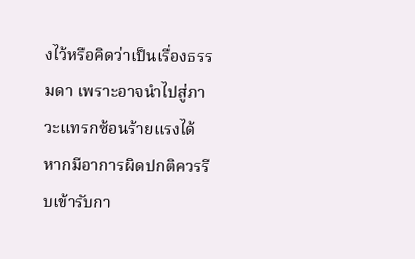งไว้หรือคิดว่าเป็นเรื่องธรรมดา เพราะอาจนำไปสู่ภาวะแทรกซ้อนร้ายแรงได้ หากมีอาการผิดปกติควรรีบเข้ารับกา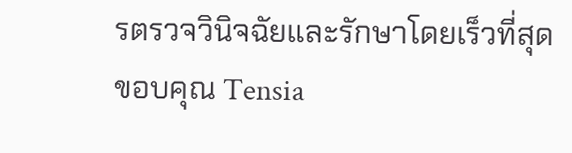รตรวจวินิจฉัยและรักษาโดยเร็วที่สุด
ขอบคุณ Tensia